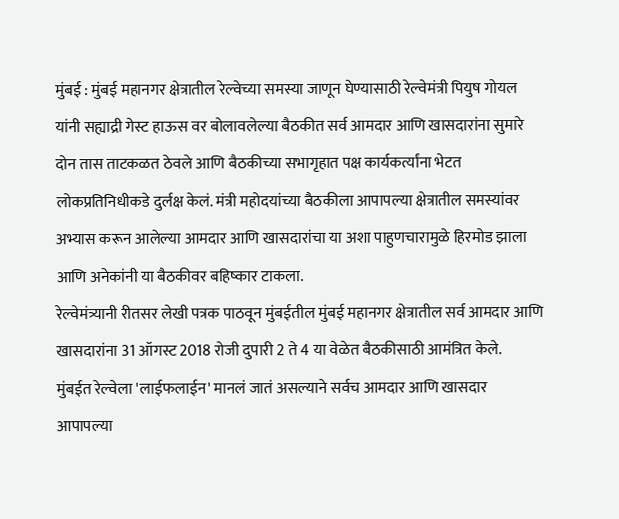मुंबई : मुंबई महानगर क्षेत्रातील रेल्वेच्या समस्या जाणून घेण्यासाठी रेल्वेमंत्री पियुष गोयल यांनी सह्याद्री गेस्ट हाऊस वर बोलावलेल्या बैठकीत सर्व आमदार आणि खासदारांना सुमारे दोन तास ताटकळत ठेवले आणि बैठकीच्या सभागृहात पक्ष कार्यकर्त्यांना भेटत लोकप्रतिनिधीकडे दुर्लक्ष केलं. मंत्री महोदयांच्या बैठकीला आपापल्या क्षेत्रातील समस्यांवर अभ्यास करून आलेल्या आमदार आणि खासदारांचा या अशा पाहुणचारामुळे हिरमोड झाला आणि अनेकांनी या बैठकीवर बहिष्कार टाकला.
रेल्वेमंत्र्यानी रीतसर लेखी पत्रक पाठवून मुंबईतील मुंबई महानगर क्षेत्रातील सर्व आमदार आणि खासदारांना 31 ऑगस्ट 2018 रोजी दुपारी 2 ते 4 या वेळेत बैठकीसाठी आमंत्रित केले.
मुंबईत रेल्वेला 'लाईफलाईन' मानलं जातं असल्याने सर्वच आमदार आणि खासदार आपापल्या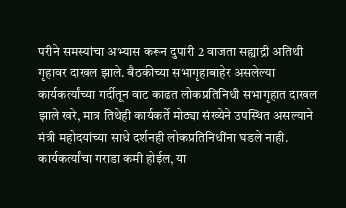परीने समस्यांचा अभ्यास करून दुपारी 2 वाजता सह्याद्री अतिथी गृहावर दाखल झाले. बैठकीच्या सभागृहाबाहेर असलेल्या कार्यकर्त्यांच्या गर्दीतून वाट काढत लोकप्रतिनिधी सभागृहात दाखल झाले खरे, मात्र तिथेही कार्यकर्ते मोठ्या संख्येने उपस्थित असल्याने मंत्री महोदयांच्या साधे दर्शनही लोकप्रतिनिधींना घडले नाही.
कार्यकर्त्यांचा गराडा कमी होईल, या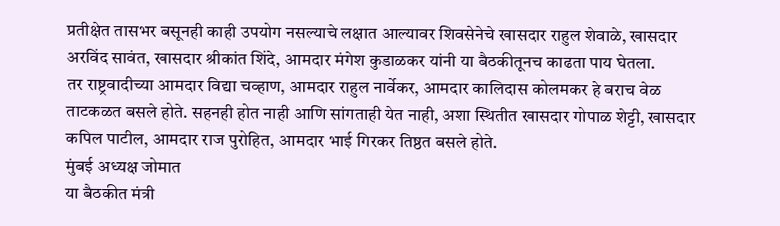प्रतीक्षेत तासभर बसूनही काही उपयोग नसल्याचे लक्षात आल्यावर शिवसेनेचे खासदार राहुल शेवाळे, खासदार अरविंद सावंत, खासदार श्रीकांत शिंदे, आमदार मंगेश कुडाळकर यांनी या बैठकीतूनच काढता पाय घेतला.
तर राष्ट्रवादीच्या आमदार विद्या चव्हाण, आमदार राहुल नार्वेकर, आमदार कालिदास कोलमकर हे बराच वेळ ताटकळत बसले होते. सहनही होत नाही आणि सांगताही येत नाही, अशा स्थितीत खासदार गोपाळ शेट्टी, खासदार कपिल पाटील, आमदार राज पुरोहित, आमदार भाई गिरकर तिष्ठत बसले होते.
मुंबई अध्यक्ष जोमात
या बैठकीत मंत्री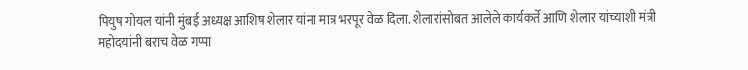पियुष गोयल यांनी मुंबई अध्यक्ष आशिष शेलार यांना मात्र भरपूर वेळ दिला. शेलारांसोबत आलेले कार्यकर्ते आणि शेलार यांच्याशी मंत्री महोदयांनी बराच वेळ गप्पा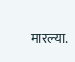मारल्या.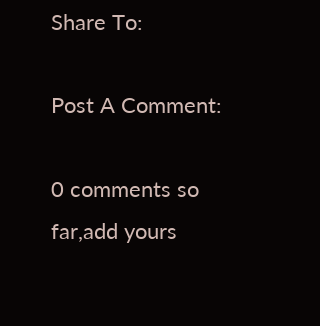Share To:

Post A Comment:

0 comments so far,add yours